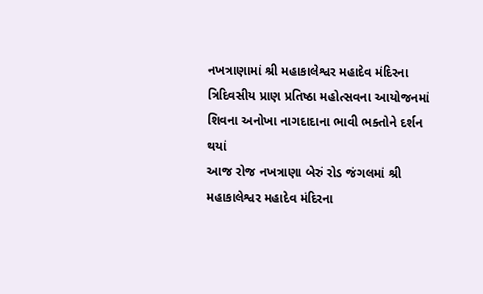નખત્રાણામાં શ્રી મહાકાલેશ્વર મહાદેવ મંદિરના ત્રિદિવસીય પ્રાણ પ્રતિષ્ઠા મહોત્સવના આયોજનમાં શિવના અનોખા નાગદાદાના ભાવી ભક્તોને દર્શન થયાં
આજ રોજ નખત્રાણા બેરું રોડ જંગલમાં શ્રી મહાકાલેશ્વર મહાદેવ મંદિરના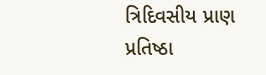ત્રિદિવસીય પ્રાણ પ્રતિષ્ઠા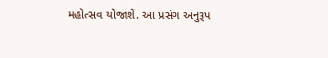મહોત્સવ યોજાશે. આ પ્રસંગ અનુરૂપ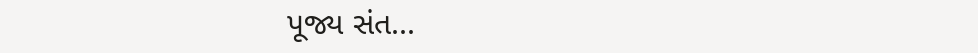પૂજ્ય સંત...